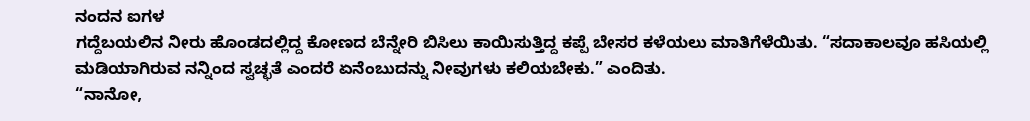ನಂದನ ಐಗಳ
ಗದ್ದೆಬಯಲಿನ ನೀರು ಹೊಂಡದಲ್ಲಿದ್ದ ಕೋಣದ ಬೆನ್ನೇರಿ ಬಿಸಿಲು ಕಾಯಿಸುತ್ತಿದ್ದ ಕಪ್ಪೆ ಬೇಸರ ಕಳೆಯಲು ಮಾತಿಗೆಳೆಯಿತು. “ಸದಾಕಾಲವೂ ಹಸಿಯಲ್ಲಿ ಮಡಿಯಾಗಿರುವ ನನ್ನಿಂದ ಸ್ವಚ್ಛತೆ ಎಂದರೆ ಏನೆಂಬುದನ್ನು ನೀವುಗಳು ಕಲಿಯಬೇಕು.” ಎಂದಿತು.
“ನಾನೋ,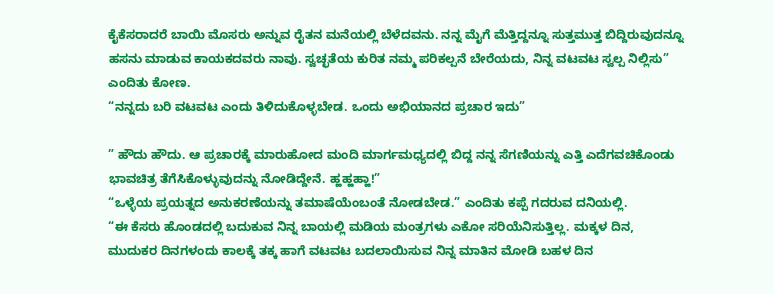ಕೈಕೆಸರಾದರೆ ಬಾಯಿ ಮೊಸರು ಅನ್ನುವ ರೈತನ ಮನೆಯಲ್ಲಿ ಬೆಳೆದವನು. ನನ್ನ ಮೈಗೆ ಮೆತ್ತಿದ್ದನ್ನೂ ಸುತ್ತಮುತ್ತ ಬಿದ್ದಿರುವುದನ್ನೂ ಹಸನು ಮಾಡುವ ಕಾಯಕದವರು ನಾವು. ಸ್ವಚ್ಛತೆಯ ಕುರಿತ ನಮ್ಮ ಪರಿಕಲ್ಪನೆ ಬೇರೆಯದು, ನಿನ್ನ ವಟವಟ ಸ್ವಲ್ಪ ನಿಲ್ಲಿಸು” ಎಂದಿತು ಕೋಣ.
“ನನ್ನದು ಬರಿ ವಟವಟ ಎಂದು ತಿಳಿದುಕೊಳ್ಳಬೇಡ. ಒಂದು ಅಭಿಯಾನದ ಪ್ರಚಾರ ಇದು”

” ಹೌದು ಹೌದು. ಆ ಪ್ರಚಾರಕ್ಕೆ ಮಾರುಹೋದ ಮಂದಿ ಮಾರ್ಗಮಧ್ಯದಲ್ಲಿ ಬಿದ್ದ ನನ್ನ ಸೆಗಣಿಯನ್ನು ಎತ್ತಿ ಎದೆಗವಚಿಕೊಂಡು ಭಾವಚಿತ್ರ ತೆಗೆಸಿಕೊಳ್ಳುವುದನ್ನು ನೋಡಿದ್ದೇನೆ. ಹ್ಹಹ್ಹಹ್ಹಾ!”
“ಒಳ್ಳೆಯ ಪ್ರಯತ್ನದ ಅನುಕರಣೆಯನ್ನು ತಮಾಷೆಯೆಂಬಂತೆ ನೋಡಬೇಡ.” ಎಂದಿತು ಕಪ್ಪೆ ಗದರುವ ದನಿಯಲ್ಲಿ.
“ಈ ಕೆಸರು ಹೊಂಡದಲ್ಲಿ ಬದುಕುವ ನಿನ್ನ ಬಾಯಲ್ಲಿ ಮಡಿಯ ಮಂತ್ರಗಳು ಎಕೋ ಸರಿಯೆನಿಸುತ್ತಿಲ್ಲ. ಮಕ್ಕಳ ದಿನ, ಮುದುಕರ ದಿನಗಳಂದು ಕಾಲಕ್ಕೆ ತಕ್ಕ ಹಾಗೆ ವಟವಟ ಬದಲಾಯಿಸುವ ನಿನ್ನ ಮಾತಿನ ಮೋಡಿ ಬಹಳ ದಿನ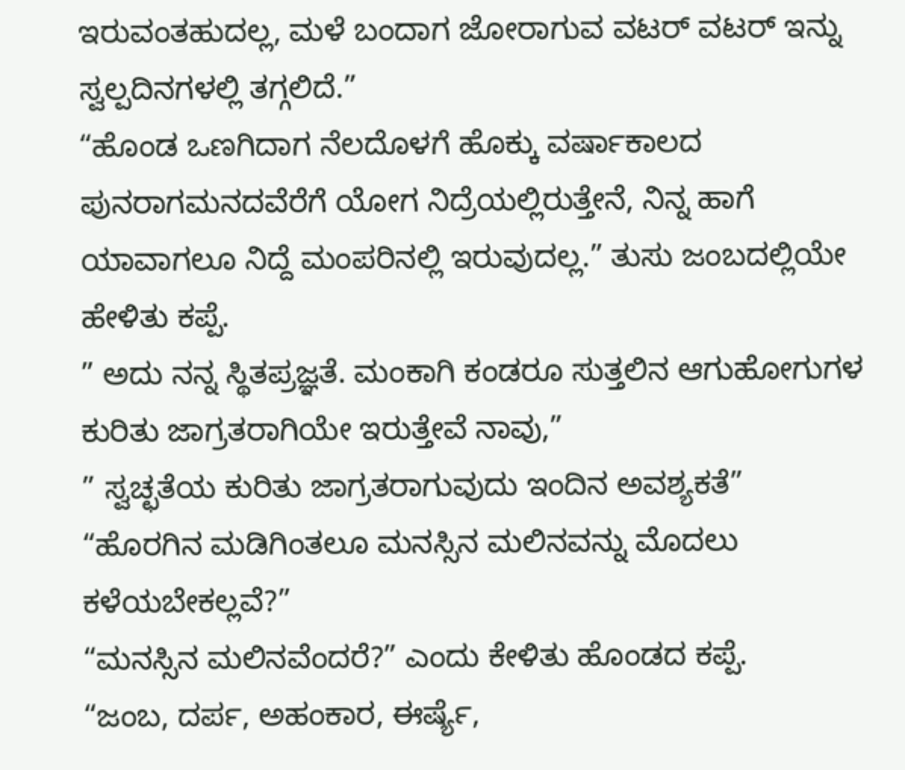ಇರುವಂತಹುದಲ್ಲ, ಮಳೆ ಬಂದಾಗ ಜೋರಾಗುವ ವಟರ್ ವಟರ್ ಇನ್ನು ಸ್ವಲ್ಪದಿನಗಳಲ್ಲಿ ತಗ್ಗಲಿದೆ.”
“ಹೊಂಡ ಒಣಗಿದಾಗ ನೆಲದೊಳಗೆ ಹೊಕ್ಕು ವರ್ಷಾಕಾಲದ ಪುನರಾಗಮನದವೆರೆಗೆ ಯೋಗ ನಿದ್ರೆಯಲ್ಲಿರುತ್ತೇನೆ, ನಿನ್ನ ಹಾಗೆ ಯಾವಾಗಲೂ ನಿದ್ದೆ ಮಂಪರಿನಲ್ಲಿ ಇರುವುದಲ್ಲ.” ತುಸು ಜಂಬದಲ್ಲಿಯೇ ಹೇಳಿತು ಕಪ್ಪೆ.
” ಅದು ನನ್ನ ಸ್ಥಿತಪ್ರಜ್ಞತೆ. ಮಂಕಾಗಿ ಕಂಡರೂ ಸುತ್ತಲಿನ ಆಗುಹೋಗುಗಳ ಕುರಿತು ಜಾಗ್ರತರಾಗಿಯೇ ಇರುತ್ತೇವೆ ನಾವು,”
” ಸ್ವಚ್ಛತೆಯ ಕುರಿತು ಜಾಗ್ರತರಾಗುವುದು ಇಂದಿನ ಅವಶ್ಯಕತೆ”
“ಹೊರಗಿನ ಮಡಿಗಿಂತಲೂ ಮನಸ್ಸಿನ ಮಲಿನವನ್ನು ಮೊದಲು ಕಳೆಯಬೇಕಲ್ಲವೆ?”
“ಮನಸ್ಸಿನ ಮಲಿನವೆಂದರೆ?” ಎಂದು ಕೇಳಿತು ಹೊಂಡದ ಕಪ್ಪೆ.
“ಜಂಬ, ದರ್ಪ, ಅಹಂಕಾರ, ಈರ್ಷ್ಯೆ,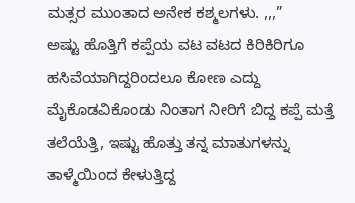ಮತ್ಸರ ಮುಂತಾದ ಅನೇಕ ಕಶ್ಮಲಗಳು. ,,,”
ಅಷ್ಟು ಹೊತ್ತಿಗೆ ಕಪ್ಪೆಯ ವಟ ವಟದ ಕಿರಿಕಿರಿಗೂ ಹಸಿವೆಯಾಗಿದ್ದರಿಂದಲೂ ಕೋಣ ಎದ್ದು ಮೈಕೊಡವಿಕೊಂಡು ನಿಂತಾಗ ನೀರಿಗೆ ಬಿದ್ದ ಕಪ್ಪೆ ಮತ್ತೆ ತಲೆಯೆತ್ತಿ, ಇಷ್ಟು ಹೊತ್ತು ತನ್ನ ಮಾತುಗಳನ್ನು ತಾಳ್ಮೆಯಿಂದ ಕೇಳುತ್ತಿದ್ದ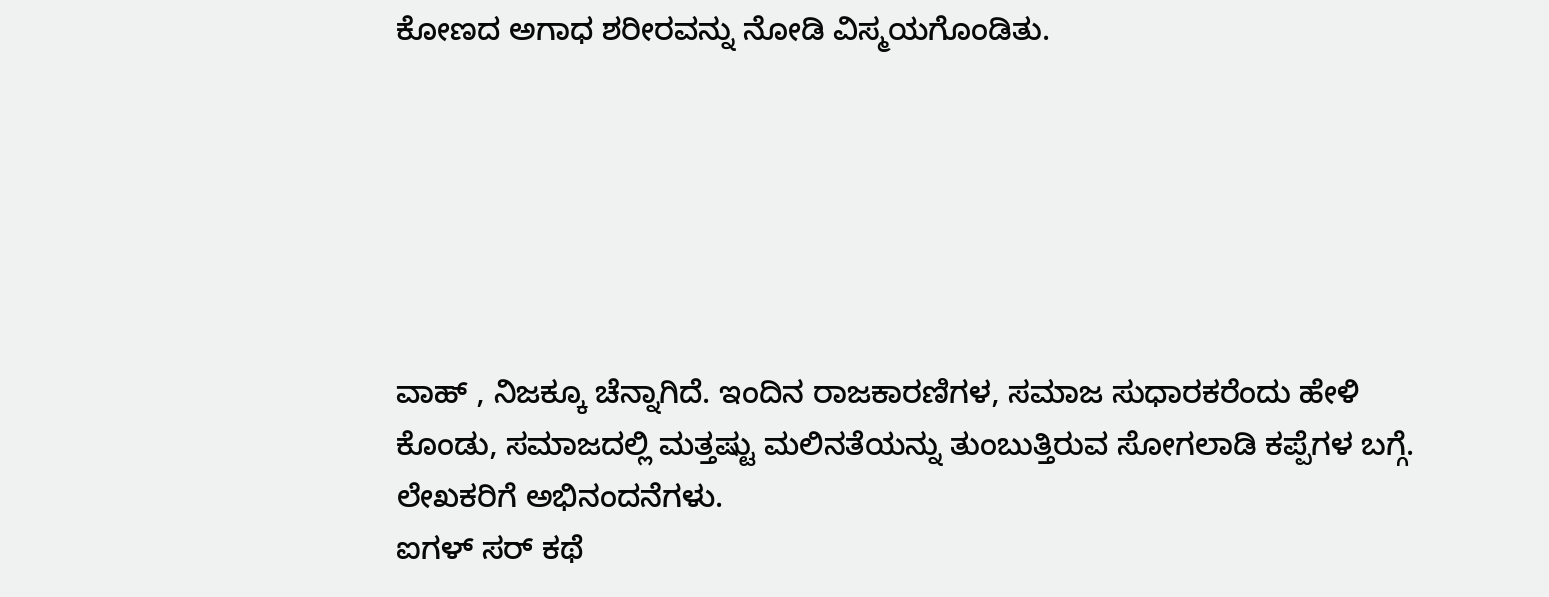ಕೋಣದ ಅಗಾಧ ಶರೀರವನ್ನು ನೋಡಿ ವಿಸ್ಮಯಗೊಂಡಿತು.






ವಾಹ್ , ನಿಜಕ್ಕೂ ಚೆನ್ನಾಗಿದೆ. ಇಂದಿನ ರಾಜಕಾರಣಿಗಳ, ಸಮಾಜ ಸುಧಾರಕರೆಂದು ಹೇಳಿ ಕೊಂಡು, ಸಮಾಜದಲ್ಲಿ ಮತ್ತಷ್ಟು ಮಲಿನತೆಯನ್ನು ತುಂಬುತ್ತಿರುವ ಸೋಗಲಾಡಿ ಕಪ್ಪೆಗಳ ಬಗ್ಗೆ. ಲೇಖಕರಿಗೆ ಅಭಿನಂದನೆಗಳು.
ಐಗಳ್ ಸರ್ ಕಥೆ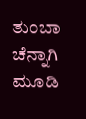ತುಂಬಾ ಚೆನ್ನಾಗಿ ಮೂಡಿ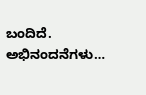ಬಂದಿದೆ. ಅಭಿನಂದನೆಗಳು…